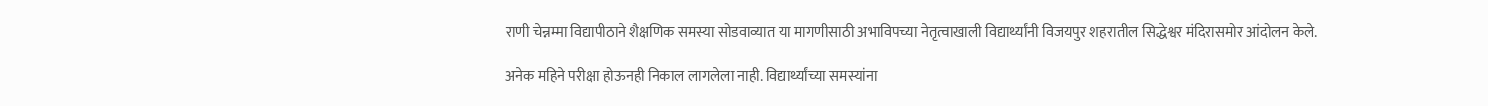राणी चेन्नम्मा विद्यापीठाने शैक्षणिक समस्या सोडवाव्यात या मागणीसाठी अभाविपच्या नेतृत्वाखाली विद्यार्थ्यांनी विजयपुर शहरातील सिद्धेश्वर मंदिरासमोर आंदोलन केले.

अनेक महिने परीक्षा होऊनही निकाल लागलेला नाही. विद्यार्थ्यांच्या समस्यांना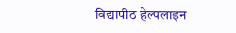विद्यापीठ हेल्पलाइन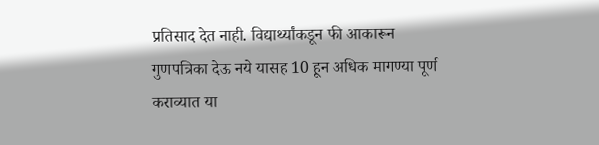प्रतिसाद देत नाही. विद्यार्थ्यांकडून फी आकारून गुणपत्रिका देऊ नये यासह 10 हून अधिक मागण्या पूर्ण कराव्यात या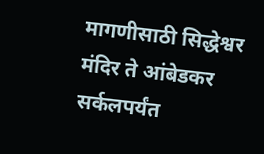मागणीसाठी सिद्धेश्वर मंदिर ते आंबेडकर सर्कलपर्यंत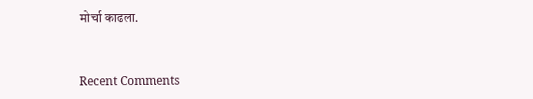मोर्चा काढला.


Recent Comments